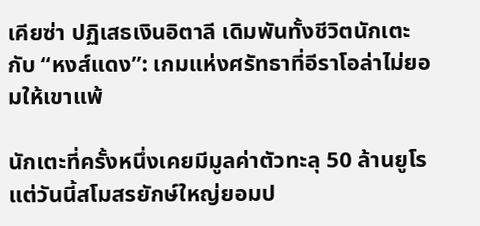เคียซ่า ปฏิเสธเงินอิตาลี เดิมพันทั้งชีวิตนักเตะกับ “หงส์แดง”: เกมแห่งศรัทธาที่อีราโอล่าไม่ยอมให้เขาแพ้

นักเตะที่ครั้งหนึ่งเคยมีมูลค่าตัวทะลุ 50 ล้านยูโร แต่วันนี้สโมสรยักษ์ใหญ่ยอมป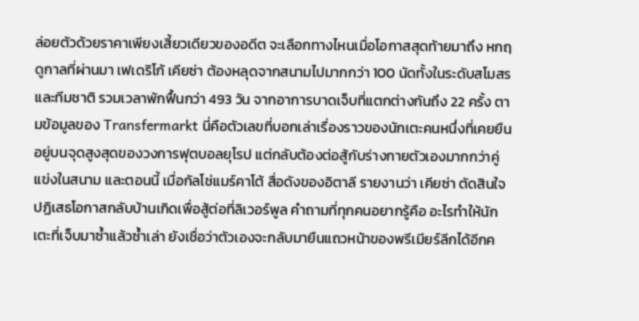ล่อยตัวด้วยราคาเพียงเสี้ยวเดียวของอดีต จะเลือกทางไหนเมื่อโอกาสสุดท้ายมาถึง หกฤดูกาลที่ผ่านมา เฟเดริโก้ เคียซ่า ต้องหลุดจากสนามไปมากกว่า 100 นัดทั้งในระดับสโมสรและทีมชาติ รวมเวลาพักฟื้นกว่า 493 วัน จากอาการบาดเจ็บที่แตกต่างกันถึง 22 ครั้ง ตามข้อมูลของ Transfermarkt นี่คือตัวเลขที่บอกเล่าเรื่องราวของนักเตะคนหนึ่งที่เคยยืนอยู่บนจุดสูงสุดของวงการฟุตบอลยุโรป แต่กลับต้องต่อสู้กับร่างกายตัวเองมากกว่าคู่แข่งในสนาม และตอนนี้ เมื่อกัลโช่แมร์คาโต้ สื่อดังของอิตาลี รายงานว่า เคียซ่า ตัดสินใจปฏิเสธโอกาสกลับบ้านเกิดเพื่อสู้ต่อที่ลิเวอร์พูล คำถามที่ทุกคนอยากรู้คือ อะไรทำให้นักเตะที่เจ็บมาซ้ำแล้วซ้ำเล่า ยังเชื่อว่าตัวเองจะกลับมายืนแถวหน้าของพรีเมียร์ลีกได้อีกค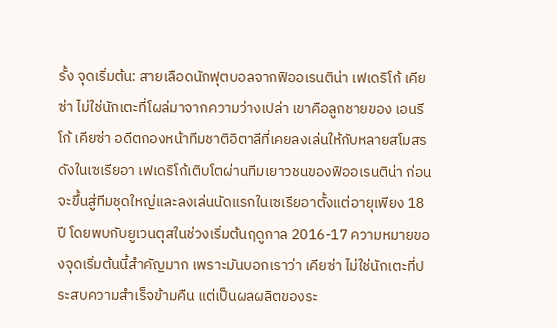รั้ง จุดเริ่มต้น: สายเลือดนักฟุตบอลจากฟิออเรนติน่า เฟเดริโก้ เคียซ่า ไม่ใช่นักเตะที่โผล่มาจากความว่างเปล่า เขาคือลูกชายของ เอนรีโก้ เคียซ่า อดีตกองหน้าทีมชาติอิตาลีที่เคยลงเล่นให้กับหลายสโมสรดังในเซเรียอา เฟเดริโก้เติบโตผ่านทีมเยาวชนของฟิออเรนติน่า ก่อนจะขึ้นสู่ทีมชุดใหญ่และลงเล่นนัดแรกในเซเรียอาตั้งแต่อายุเพียง 18 ปี โดยพบกับยูเวนตุสในช่วงเริ่มต้นฤดูกาล 2016-17 ความหมายของจุดเริ่มต้นนี้สำคัญมาก เพราะมันบอกเราว่า เคียซ่า ไม่ใช่นักเตะที่ประสบความสำเร็จข้ามคืน แต่เป็นผลผลิตของระ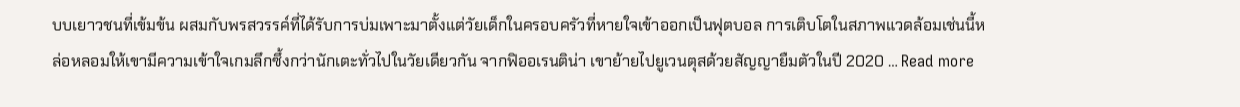บบเยาวชนที่เข้มข้น ผสมกับพรสวรรค์ที่ได้รับการบ่มเพาะมาตั้งแต่วัยเด็กในครอบครัวที่หายใจเข้าออกเป็นฟุตบอล การเติบโตในสภาพแวดล้อมเช่นนี้หล่อหลอมให้เขามีความเข้าใจเกมลึกซึ้งกว่านักเตะทั่วไปในวัยเดียวกัน จากฟิออเรนติน่า เขาย้ายไปยูเวนตุสด้วยสัญญายืมตัวในปี 2020 … Read more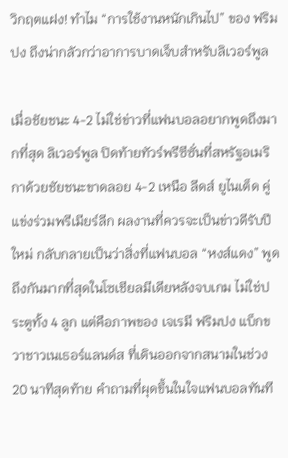วิกฤตแฝง! ทำไม “การใช้งานหนักเกินไป” ของ ฟริมปง ถึงน่ากลัวกว่าอาการบาดเจ็บสำหรับลิเวอร์พูล

เมื่อชัยชนะ 4-2 ไม่ใช่ข่าวที่แฟนบอลอยากพูดถึงมากที่สุด ลิเวอร์พูล ปิดท้ายทัวร์พรีซีซั่นที่สหรัฐอเมริกาด้วยชัยชนะขาดลอย 4-2 เหนือ ลีดส์ ยูไนเต็ด คู่แข่งร่วมพรีเมียร์ลีก ผลงานที่ควรจะเป็นข่าวดีรับปีใหม่ กลับกลายเป็นว่าสิ่งที่แฟนบอล “หงส์แดง” พูดถึงกันมากที่สุดในโซเชียลมีเดียหลังจบเกม ไม่ใช่ประตูทั้ง 4 ลูก แต่คือภาพของ เจเรมี ฟริมปง แบ็กขวาชาวเนเธอร์แลนด์ส ที่เดินออกจากสนามในช่วง 20 นาทีสุดท้าย คำถามที่ผุดขึ้นในใจแฟนบอลทันที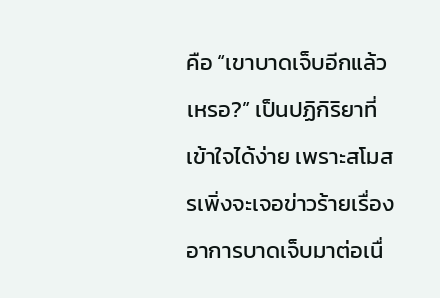คือ “เขาบาดเจ็บอีกแล้วเหรอ?” เป็นปฏิกิริยาที่เข้าใจได้ง่าย เพราะสโมสรเพิ่งจะเจอข่าวร้ายเรื่องอาการบาดเจ็บมาต่อเนื่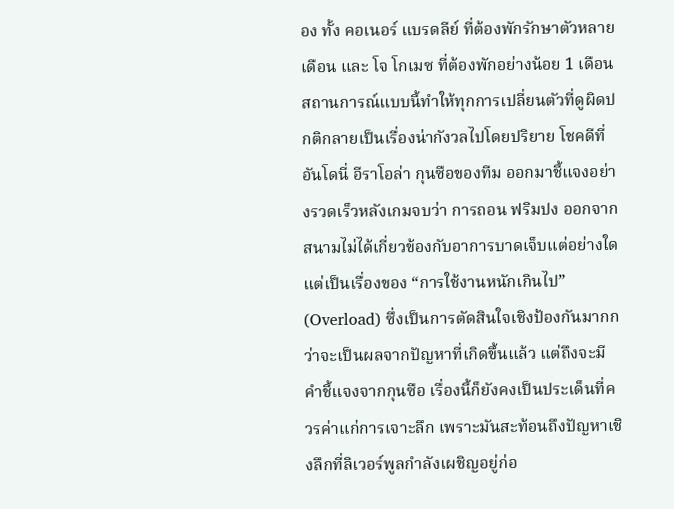อง ทั้ง คอเนอร์ แบรดลีย์ ที่ต้องพักรักษาตัวหลายเดือน และ โจ โกเมซ ที่ต้องพักอย่างน้อย 1 เดือน สถานการณ์แบบนี้ทำให้ทุกการเปลี่ยนตัวที่ดูผิดปกติกลายเป็นเรื่องน่ากังวลไปโดยปริยาย โชคดีที่ อันโดนี่ อีราโอล่า กุนซือของทีม ออกมาชี้แจงอย่างรวดเร็วหลังเกมจบว่า การถอน ฟริมปง ออกจากสนามไม่ได้เกี่ยวข้องกับอาการบาดเจ็บแต่อย่างใด แต่เป็นเรื่องของ “การใช้งานหนักเกินไป” (Overload) ซึ่งเป็นการตัดสินใจเชิงป้องกันมากกว่าจะเป็นผลจากปัญหาที่เกิดขึ้นแล้ว แต่ถึงจะมีคำชี้แจงจากกุนซือ เรื่องนี้ก็ยังคงเป็นประเด็นที่ควรค่าแก่การเจาะลึก เพราะมันสะท้อนถึงปัญหาเชิงลึกที่ลิเวอร์พูลกำลังเผชิญอยู่ก่อ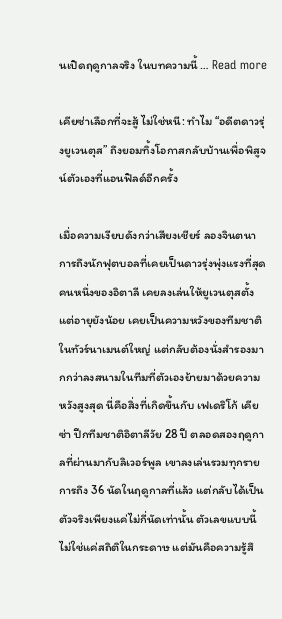นเปิดฤดูกาลจริง ในบทความนี้ … Read more

เคียซ่าเลือกที่จะสู้ ไม่ใช่หนี: ทำไม “อดีตดาวรุ่งยูเวนตุส” ถึงยอมทิ้งโอกาสกลับบ้านเพื่อพิสูจน์ตัวเองที่แอนฟิลด์อีกครั้ง

เมื่อความเงียบดังกว่าเสียงเชียร์ ลองจินตนาการถึงนักฟุตบอลที่เคยเป็นดาวรุ่งพุ่งแรงที่สุดคนหนึ่งของอิตาลี เคยลงเล่นให้ยูเวนตุสตั้งแต่อายุยังน้อย เคยเป็นความหวังของทีมชาติในทัวร์นาเมนต์ใหญ่ แต่กลับต้องนั่งสำรองมากกว่าลงสนามในทีมที่ตัวเองย้ายมาด้วยความหวังสูงสุด นี่คือสิ่งที่เกิดขึ้นกับ เฟเดริโก้ เคียซ่า ปีกทีมชาติอิตาลีวัย 28 ปี ตลอดสองฤดูกาลที่ผ่านมากับลิเวอร์พูล เขาลงเล่นรวมทุกรายการถึง 36 นัดในฤดูกาลที่แล้ว แต่กลับได้เป็นตัวจริงเพียงแค่ไม่กี่นัดเท่านั้น ตัวเลขแบบนี้ไม่ใช่แค่สถิติในกระดาษ แต่มันคือความรู้สึ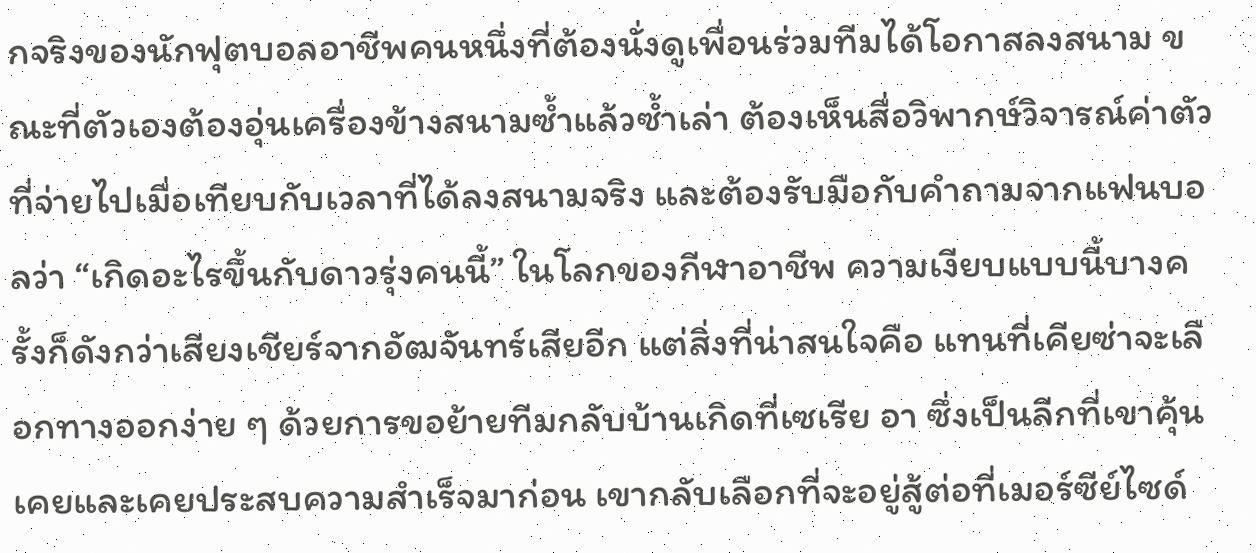กจริงของนักฟุตบอลอาชีพคนหนึ่งที่ต้องนั่งดูเพื่อนร่วมทีมได้โอกาสลงสนาม ขณะที่ตัวเองต้องอุ่นเครื่องข้างสนามซ้ำแล้วซ้ำเล่า ต้องเห็นสื่อวิพากษ์วิจารณ์ค่าตัวที่จ่ายไปเมื่อเทียบกับเวลาที่ได้ลงสนามจริง และต้องรับมือกับคำถามจากแฟนบอลว่า “เกิดอะไรขึ้นกับดาวรุ่งคนนี้” ในโลกของกีฬาอาชีพ ความเงียบแบบนี้บางครั้งก็ดังกว่าเสียงเชียร์จากอัฒจันทร์เสียอีก แต่สิ่งที่น่าสนใจคือ แทนที่เคียซ่าจะเลือกทางออกง่าย ๆ ด้วยการขอย้ายทีมกลับบ้านเกิดที่เซเรีย อา ซึ่งเป็นลีกที่เขาคุ้นเคยและเคยประสบความสำเร็จมาก่อน เขากลับเลือกที่จะอยู่สู้ต่อที่เมอร์ซีย์ไซด์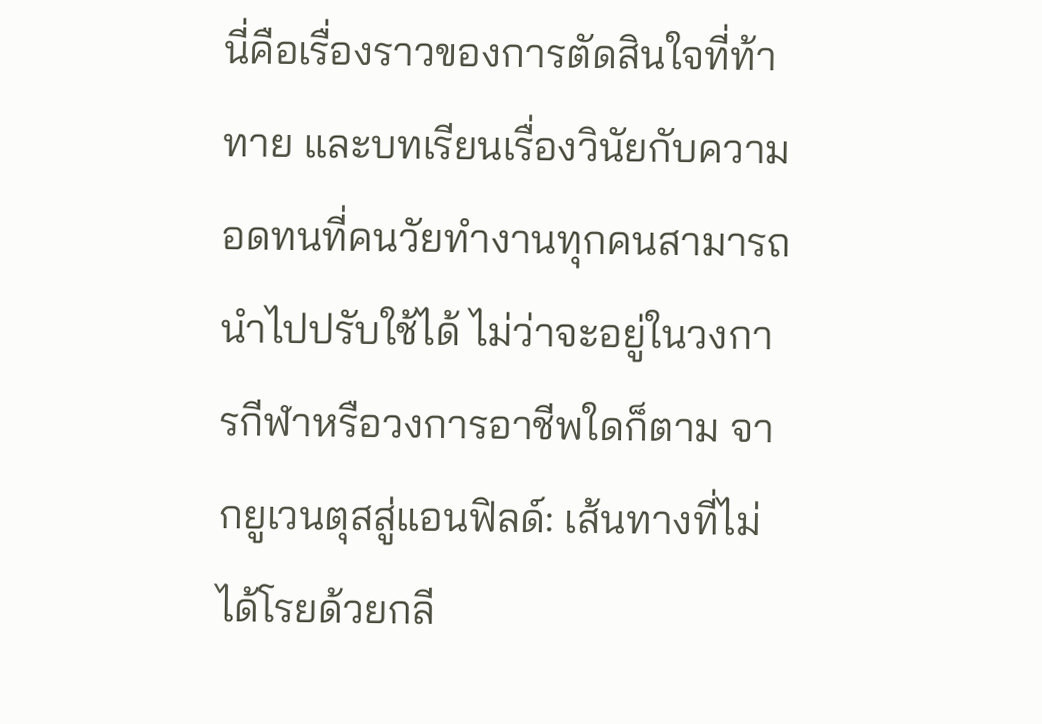นี่คือเรื่องราวของการตัดสินใจที่ท้าทาย และบทเรียนเรื่องวินัยกับความอดทนที่คนวัยทำงานทุกคนสามารถนำไปปรับใช้ได้ ไม่ว่าจะอยู่ในวงการกีฬาหรือวงการอาชีพใดก็ตาม จากยูเวนตุสสู่แอนฟิลด์: เส้นทางที่ไม่ได้โรยด้วยกลี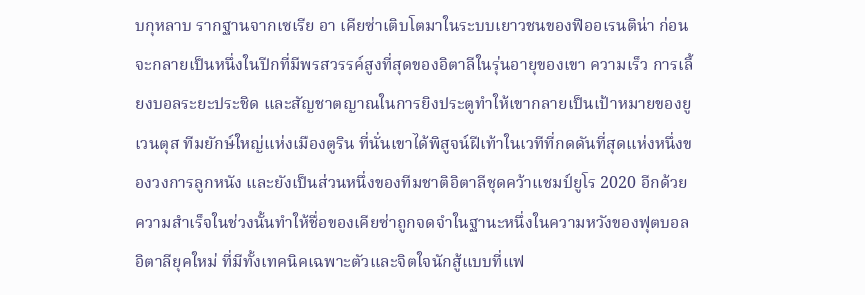บกุหลาบ รากฐานจากเซเรีย อา เคียซ่าเติบโตมาในระบบเยาวชนของฟิออเรนติน่า ก่อนจะกลายเป็นหนึ่งในปีกที่มีพรสวรรค์สูงที่สุดของอิตาลีในรุ่นอายุของเขา ความเร็ว การเลี้ยงบอลระยะประชิด และสัญชาตญาณในการยิงประตูทำให้เขากลายเป็นเป้าหมายของยูเวนตุส ทีมยักษ์ใหญ่แห่งเมืองตูริน ที่นั่นเขาได้พิสูจน์ฝีเท้าในเวทีที่กดดันที่สุดแห่งหนึ่งของวงการลูกหนัง และยังเป็นส่วนหนึ่งของทีมชาติอิตาลีชุดคว้าแชมป์ยูโร 2020 อีกด้วย ความสำเร็จในช่วงนั้นทำให้ชื่อของเคียซ่าถูกจดจำในฐานะหนึ่งในความหวังของฟุตบอลอิตาลียุคใหม่ ที่มีทั้งเทคนิคเฉพาะตัวและจิตใจนักสู้แบบที่แฟ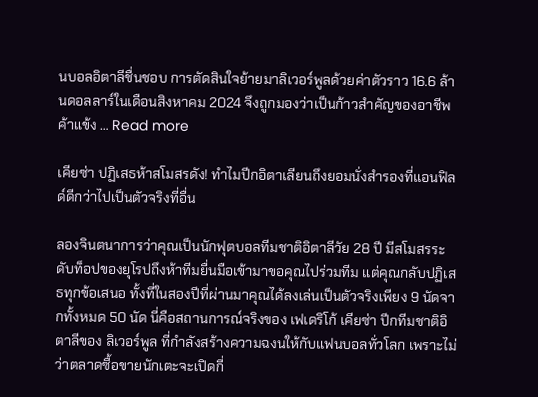นบอลอิตาลีชื่นชอบ การตัดสินใจย้ายมาลิเวอร์พูลด้วยค่าตัวราว 16.6 ล้านดอลลาร์ในเดือนสิงหาคม 2024 จึงถูกมองว่าเป็นก้าวสำคัญของอาชีพค้าแข้ง … Read more

เคียซ่า ปฏิเสธห้าสโมสรดัง! ทำไมปีกอิตาเลียนถึงยอมนั่งสำรองที่แอนฟิลด์ดีกว่าไปเป็นตัวจริงที่อื่น

ลองจินตนาการว่าคุณเป็นนักฟุตบอลทีมชาติอิตาลีวัย 28 ปี มีสโมสรระดับท็อปของยุโรปถึงห้าทีมยื่นมือเข้ามาขอคุณไปร่วมทีม แต่คุณกลับปฏิเสธทุกข้อเสนอ ทั้งที่ในสองปีที่ผ่านมาคุณได้ลงเล่นเป็นตัวจริงเพียง 9 นัดจากทั้งหมด 50 นัด นี่คือสถานการณ์จริงของ เฟเดริโก้ เคียซ่า ปีกทีมชาติอิตาลีของ ลิเวอร์พูล ที่กำลังสร้างความฉงนให้กับแฟนบอลทั่วโลก เพราะไม่ว่าตลาดซื้อขายนักเตะจะเปิดกี่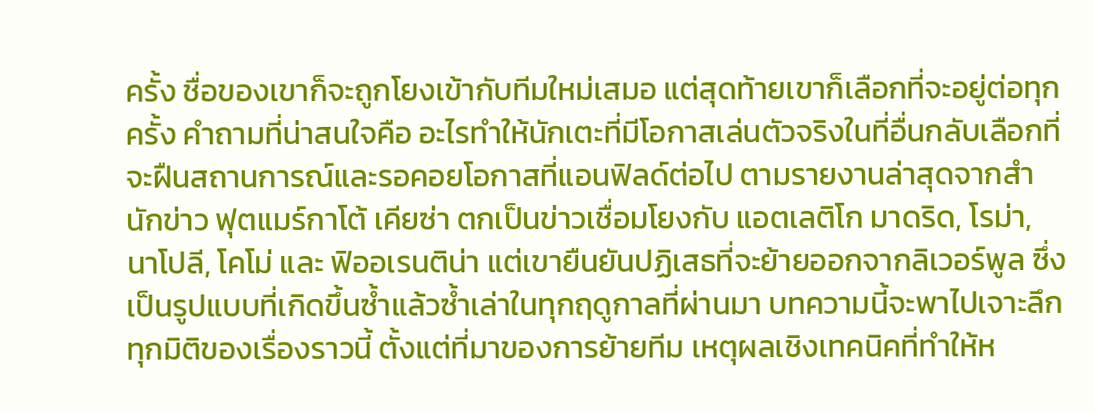ครั้ง ชื่อของเขาก็จะถูกโยงเข้ากับทีมใหม่เสมอ แต่สุดท้ายเขาก็เลือกที่จะอยู่ต่อทุกครั้ง คำถามที่น่าสนใจคือ อะไรทำให้นักเตะที่มีโอกาสเล่นตัวจริงในที่อื่นกลับเลือกที่จะฝืนสถานการณ์และรอคอยโอกาสที่แอนฟิลด์ต่อไป ตามรายงานล่าสุดจากสำนักข่าว ฟุตแมร์กาโต้ เคียซ่า ตกเป็นข่าวเชื่อมโยงกับ แอตเลติโก มาดริด, โรม่า, นาโปลี, โคโม่ และ ฟิออเรนติน่า แต่เขายืนยันปฏิเสธที่จะย้ายออกจากลิเวอร์พูล ซึ่งเป็นรูปแบบที่เกิดขึ้นซ้ำแล้วซ้ำเล่าในทุกฤดูกาลที่ผ่านมา บทความนี้จะพาไปเจาะลึกทุกมิติของเรื่องราวนี้ ตั้งแต่ที่มาของการย้ายทีม เหตุผลเชิงเทคนิคที่ทำให้ห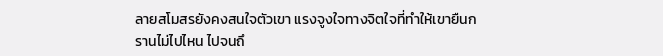ลายสโมสรยังคงสนใจตัวเขา แรงจูงใจทางจิตใจที่ทำให้เขายืนกรานไม่ไปไหน ไปจนถึ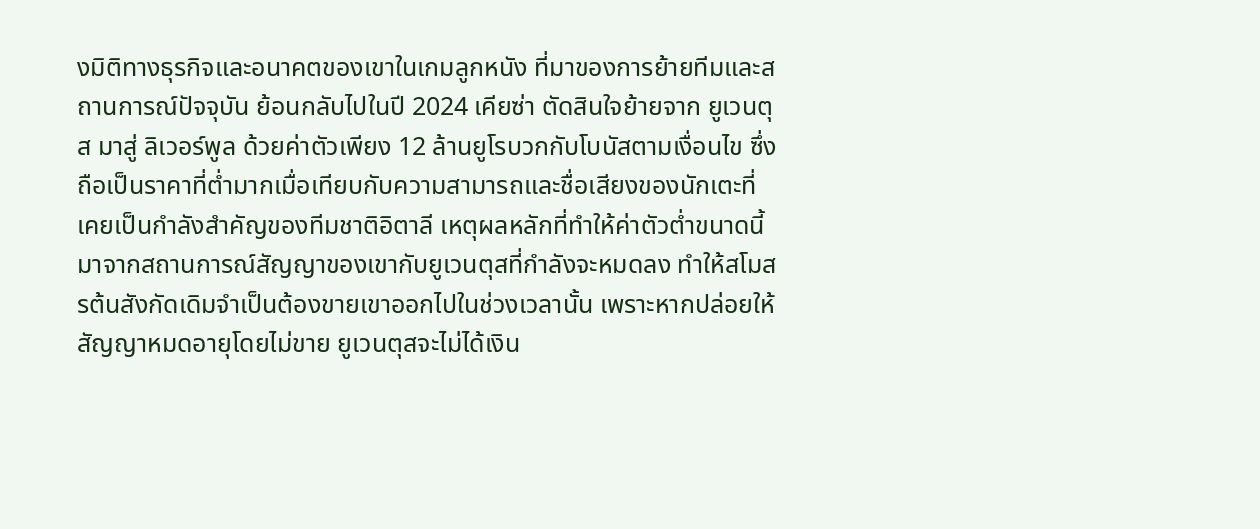งมิติทางธุรกิจและอนาคตของเขาในเกมลูกหนัง ที่มาของการย้ายทีมและสถานการณ์ปัจจุบัน ย้อนกลับไปในปี 2024 เคียซ่า ตัดสินใจย้ายจาก ยูเวนตุส มาสู่ ลิเวอร์พูล ด้วยค่าตัวเพียง 12 ล้านยูโรบวกกับโบนัสตามเงื่อนไข ซึ่งถือเป็นราคาที่ต่ำมากเมื่อเทียบกับความสามารถและชื่อเสียงของนักเตะที่เคยเป็นกำลังสำคัญของทีมชาติอิตาลี เหตุผลหลักที่ทำให้ค่าตัวต่ำขนาดนี้มาจากสถานการณ์สัญญาของเขากับยูเวนตุสที่กำลังจะหมดลง ทำให้สโมสรต้นสังกัดเดิมจำเป็นต้องขายเขาออกไปในช่วงเวลานั้น เพราะหากปล่อยให้สัญญาหมดอายุโดยไม่ขาย ยูเวนตุสจะไม่ได้เงิน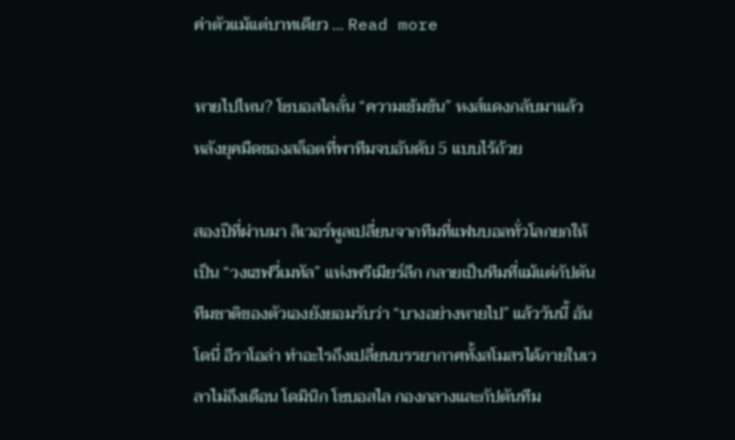ค่าตัวแม้แต่บาทเดียว … Read more

หายไปไหน? โซบอสไลลั่น “ความเข้มข้น” หงส์แดงกลับมาแล้ว หลังยุคมืดของสล็อตที่พาทีมจบอันดับ 5 แบบไร้ถ้วย

สองปีที่ผ่านมา ลิเวอร์พูลเปลี่ยนจากทีมที่แฟนบอลทั่วโลกยกให้เป็น “วงเฮฟวี่เมทัล” แห่งพรีเมียร์ลีก กลายเป็นทีมที่แม้แต่กัปตันทีมชาติของตัวเองยังยอมรับว่า “บางอย่างหายไป” แล้ววันนี้ อันโดนี่ อีราโอล่า ทำอะไรถึงเปลี่ยนบรรยากาศทั้งสโมสรได้ภายในเวลาไม่ถึงเดือน โดมินิก โซบอสไล กองกลางและกัปตันทีม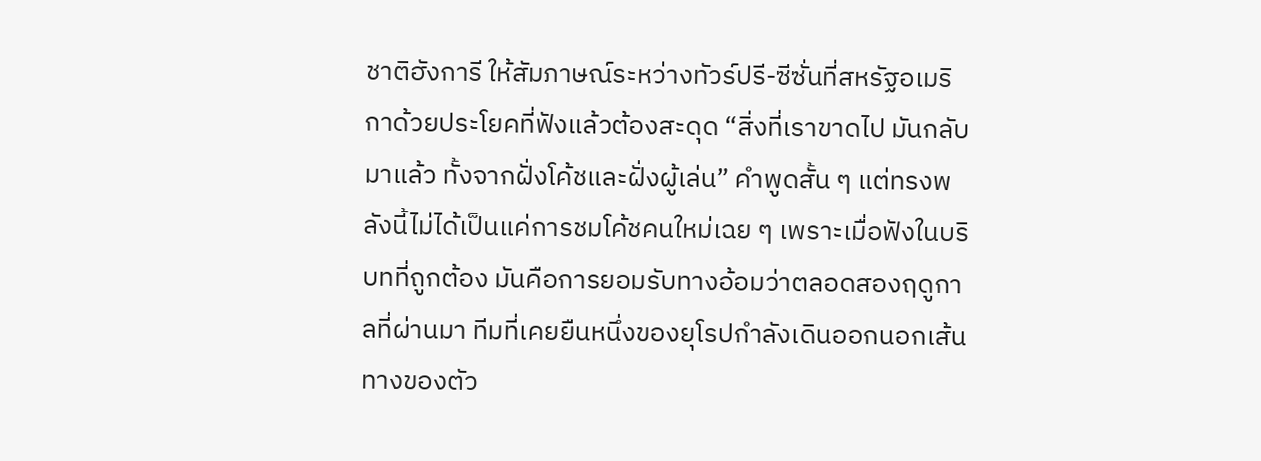ชาติฮังการี ให้สัมภาษณ์ระหว่างทัวร์ปรี-ซีซั่นที่สหรัฐอเมริกาด้วยประโยคที่ฟังแล้วต้องสะดุด “สิ่งที่เราขาดไป มันกลับมาแล้ว ทั้งจากฝั่งโค้ชและฝั่งผู้เล่น” คำพูดสั้น ๆ แต่ทรงพลังนี้ไม่ได้เป็นแค่การชมโค้ชคนใหม่เฉย ๆ เพราะเมื่อฟังในบริบทที่ถูกต้อง มันคือการยอมรับทางอ้อมว่าตลอดสองฤดูกาลที่ผ่านมา ทีมที่เคยยืนหนึ่งของยุโรปกำลังเดินออกนอกเส้นทางของตัว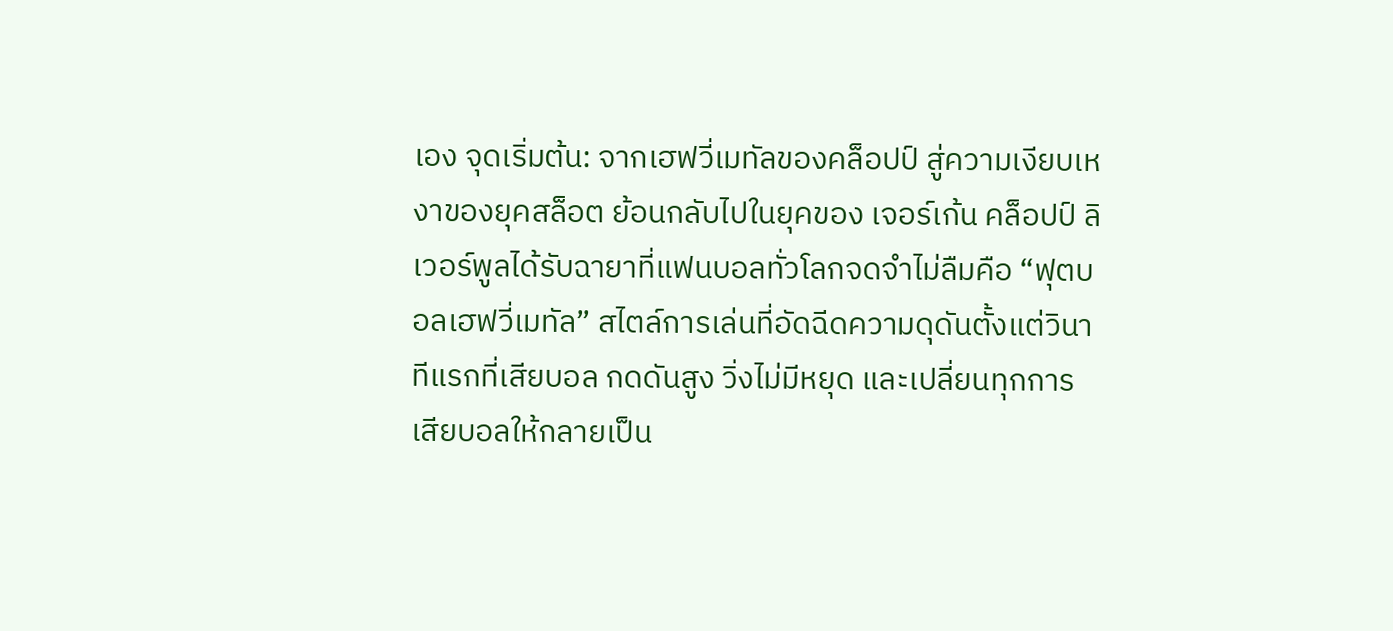เอง จุดเริ่มต้น: จากเฮฟวี่เมทัลของคล็อปป์ สู่ความเงียบเหงาของยุคสล็อต ย้อนกลับไปในยุคของ เจอร์เก้น คล็อปป์ ลิเวอร์พูลได้รับฉายาที่แฟนบอลทั่วโลกจดจำไม่ลืมคือ “ฟุตบอลเฮฟวี่เมทัล” สไตล์การเล่นที่อัดฉีดความดุดันตั้งแต่วินาทีแรกที่เสียบอล กดดันสูง วิ่งไม่มีหยุด และเปลี่ยนทุกการเสียบอลให้กลายเป็น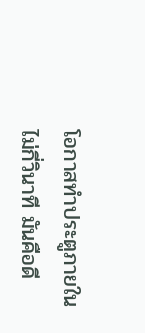โอกาสทำประตูภายในไม่กี่วินาที มันคือดี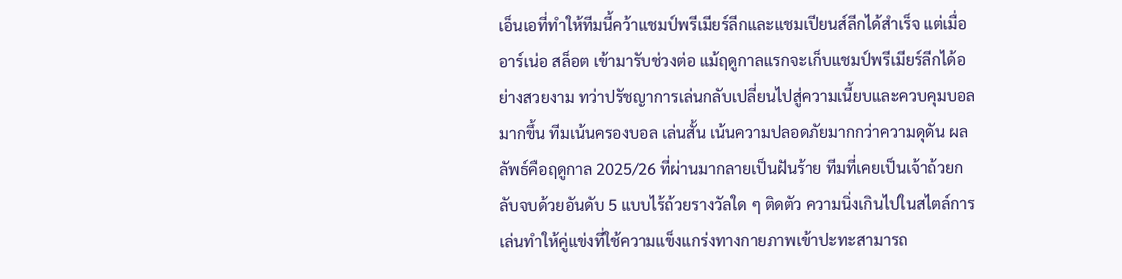เอ็นเอที่ทำให้ทีมนี้คว้าแชมป์พรีเมียร์ลีกและแชมเปียนส์ลีกได้สำเร็จ แต่เมื่อ อาร์เน่อ สล็อต เข้ามารับช่วงต่อ แม้ฤดูกาลแรกจะเก็บแชมป์พรีเมียร์ลีกได้อย่างสวยงาม ทว่าปรัชญาการเล่นกลับเปลี่ยนไปสู่ความเนี้ยบและควบคุมบอลมากขึ้น ทีมเน้นครองบอล เล่นสั้น เน้นความปลอดภัยมากกว่าความดุดัน ผลลัพธ์คือฤดูกาล 2025/26 ที่ผ่านมากลายเป็นฝันร้าย ทีมที่เคยเป็นเจ้าถ้วยกลับจบด้วยอันดับ 5 แบบไร้ถ้วยรางวัลใด ๆ ติดตัว ความนิ่งเกินไปในสไตล์การเล่นทำให้คู่แข่งที่ใช้ความแข็งแกร่งทางกายภาพเข้าปะทะสามารถ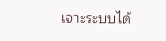เจาะระบบได้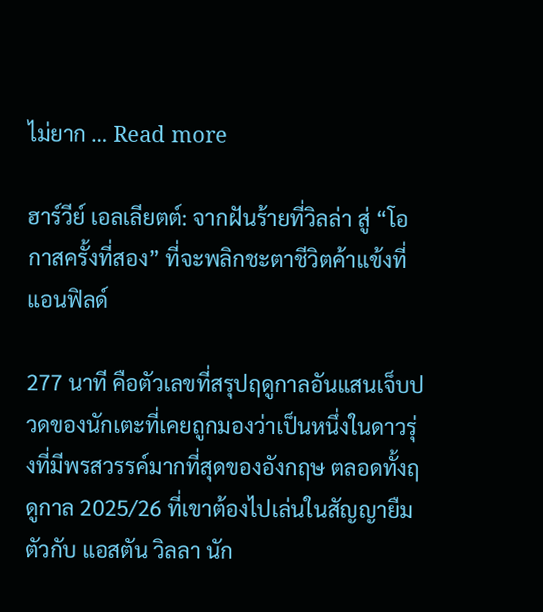ไม่ยาก … Read more

ฮาร์วีย์ เอลเลียตต์: จากฝันร้ายที่วิลล่า สู่ “โอกาสครั้งที่สอง” ที่จะพลิกชะตาชีวิตค้าแข้งที่แอนฟิลด์

277 นาที คือตัวเลขที่สรุปฤดูกาลอันแสนเจ็บปวดของนักเตะที่เคยถูกมองว่าเป็นหนึ่งในดาวรุ่งที่มีพรสวรรค์มากที่สุดของอังกฤษ ตลอดทั้งฤดูกาล 2025/26 ที่เขาต้องไปเล่นในสัญญายืมตัวกับ แอสตัน วิลลา นัก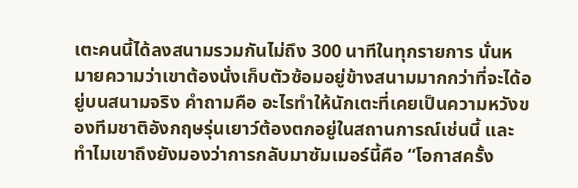เตะคนนี้ได้ลงสนามรวมกันไม่ถึง 300 นาทีในทุกรายการ นั่นหมายความว่าเขาต้องนั่งเก็บตัวซ้อมอยู่ข้างสนามมากกว่าที่จะได้อยู่บนสนามจริง คำถามคือ อะไรทำให้นักเตะที่เคยเป็นความหวังของทีมชาติอังกฤษรุ่นเยาว์ต้องตกอยู่ในสถานการณ์เช่นนี้ และทำไมเขาถึงยังมองว่าการกลับมาซัมเมอร์นี้คือ “โอกาสครั้ง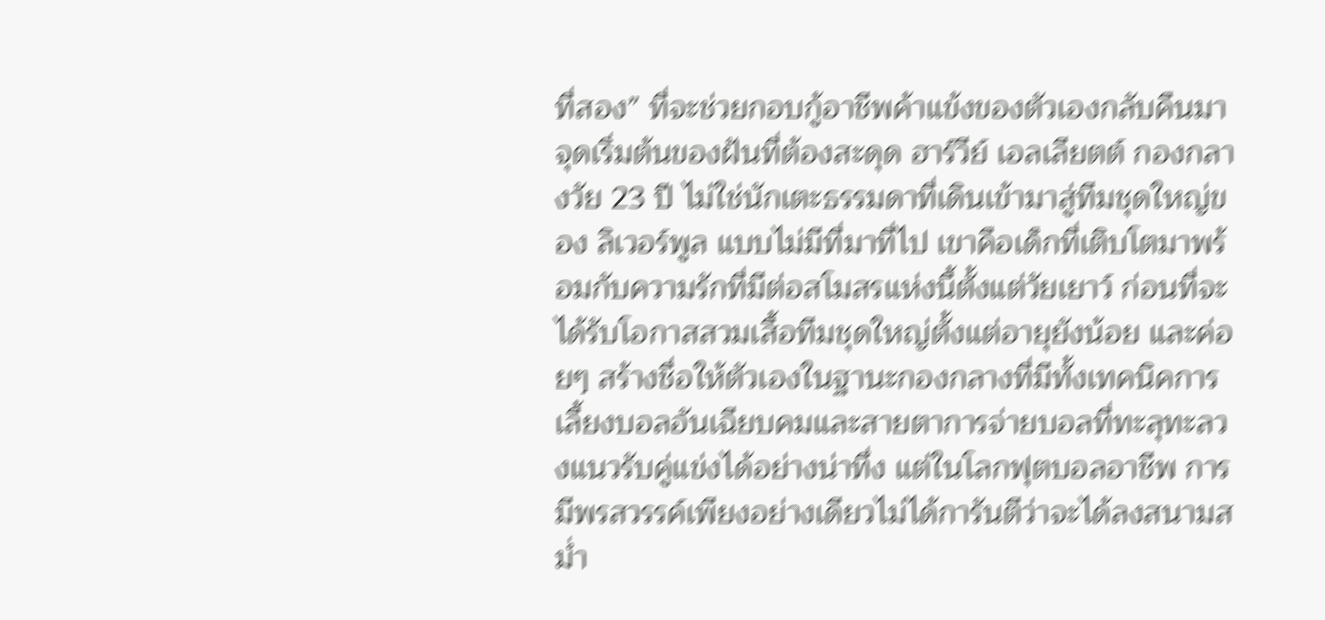ที่สอง” ที่จะช่วยกอบกู้อาชีพค้าแข้งของตัวเองกลับคืนมา จุดเริ่มต้นของฝันที่ต้องสะดุด ฮาร์วีย์ เอลเลียตต์ กองกลางวัย 23 ปี ไม่ใช่นักเตะธรรมดาที่เดินเข้ามาสู่ทีมชุดใหญ่ของ ลิเวอร์พูล แบบไม่มีที่มาที่ไป เขาคือเด็กที่เติบโตมาพร้อมกับความรักที่มีต่อสโมสรแห่งนี้ตั้งแต่วัยเยาว์ ก่อนที่จะได้รับโอกาสสวมเสื้อทีมชุดใหญ่ตั้งแต่อายุยังน้อย และค่อยๆ สร้างชื่อให้ตัวเองในฐานะกองกลางที่มีทั้งเทคนิคการเลี้ยงบอลอันเฉียบคมและสายตาการจ่ายบอลที่ทะลุทะลวงแนวรับคู่แข่งได้อย่างน่าทึ่ง แต่ในโลกฟุตบอลอาชีพ การมีพรสวรรค์เพียงอย่างเดียวไม่ได้การันตีว่าจะได้ลงสนามสม่ำ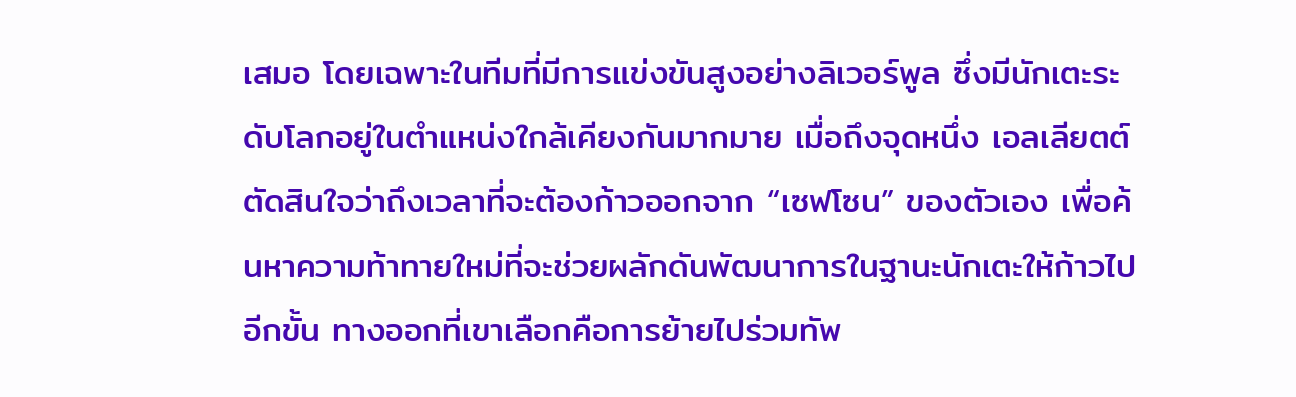เสมอ โดยเฉพาะในทีมที่มีการแข่งขันสูงอย่างลิเวอร์พูล ซึ่งมีนักเตะระดับโลกอยู่ในตำแหน่งใกล้เคียงกันมากมาย เมื่อถึงจุดหนึ่ง เอลเลียตต์ตัดสินใจว่าถึงเวลาที่จะต้องก้าวออกจาก “เซฟโซน” ของตัวเอง เพื่อค้นหาความท้าทายใหม่ที่จะช่วยผลักดันพัฒนาการในฐานะนักเตะให้ก้าวไปอีกขั้น ทางออกที่เขาเลือกคือการย้ายไปร่วมทัพ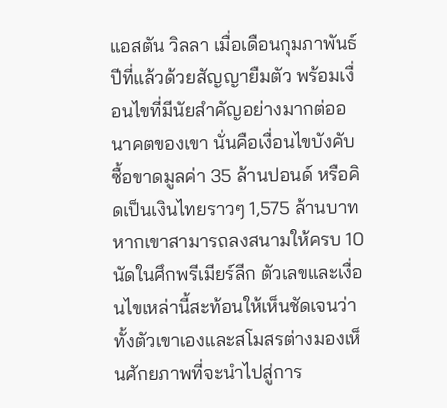แอสตัน วิลลา เมื่อเดือนกุมภาพันธ์ปีที่แล้วด้วยสัญญายืมตัว พร้อมเงื่อนไขที่มีนัยสำคัญอย่างมากต่ออนาคตของเขา นั่นคือเงื่อนไขบังคับซื้อขาดมูลค่า 35 ล้านปอนด์ หรือคิดเป็นเงินไทยราวๆ 1,575 ล้านบาท หากเขาสามารถลงสนามให้ครบ 10 นัดในศึกพรีเมียร์ลีก ตัวเลขและเงื่อนไขเหล่านี้สะท้อนให้เห็นชัดเจนว่าทั้งตัวเขาเองและสโมสรต่างมองเห็นศักยภาพที่จะนำไปสู่การ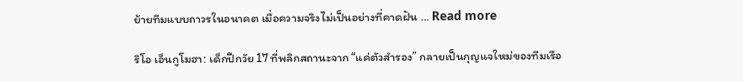ย้ายทีมแบบถาวรในอนาคต เมื่อความจริงไม่เป็นอย่างที่คาดฝัน … Read more

ริโอ เอ็นกูโมฮา: เด็กปีกวัย 17 ที่พลิกสถานะจาก “แค่ตัวสำรอง” กลายเป็นกุญแจใหม่ของทีมเรือ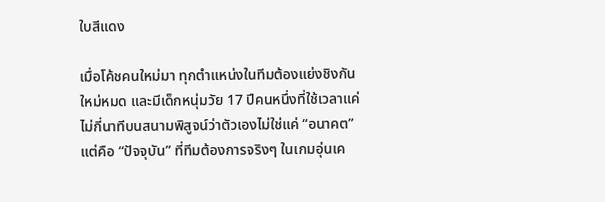ใบสีแดง

เมื่อโค้ชคนใหม่มา ทุกตำแหน่งในทีมต้องแย่งชิงกันใหม่หมด และมีเด็กหนุ่มวัย 17 ปีคนหนึ่งที่ใช้เวลาแค่ไม่กี่นาทีบนสนามพิสูจน์ว่าตัวเองไม่ใช่แค่ “อนาคต” แต่คือ “ปัจจุบัน” ที่ทีมต้องการจริงๆ ในเกมอุ่นเค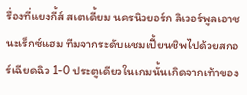รื่องที่แยงกี้ส์ สเตเดี้ยม นครนิวยอร์ก ลิเวอร์พูลเอาชนะเร็กซ์แฮม ทีมจากระดับแชมเปี้ยนชิพไปด้วยสกอร์เฉียดฉิว 1-0 ประตูเดียวในเกมนั้นเกิดจากเท้าของ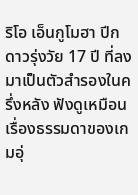ริโอ เอ็นกูโมฮา ปีกดาวรุ่งวัย 17 ปี ที่ลงมาเป็นตัวสำรองในครึ่งหลัง ฟังดูเหมือนเรื่องธรรมดาของเกมอุ่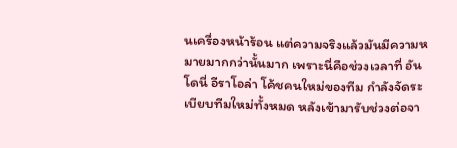นเครื่องหน้าร้อน แต่ความจริงแล้วมันมีความหมายมากกว่านั้นมาก เพราะนี่คือช่วงเวลาที่ อันโดนี่ อีราโอล่า โค้ชคนใหม่ของทีม กำลังจัดระเบียบทีมใหม่ทั้งหมด หลังเข้ามารับช่วงต่อจา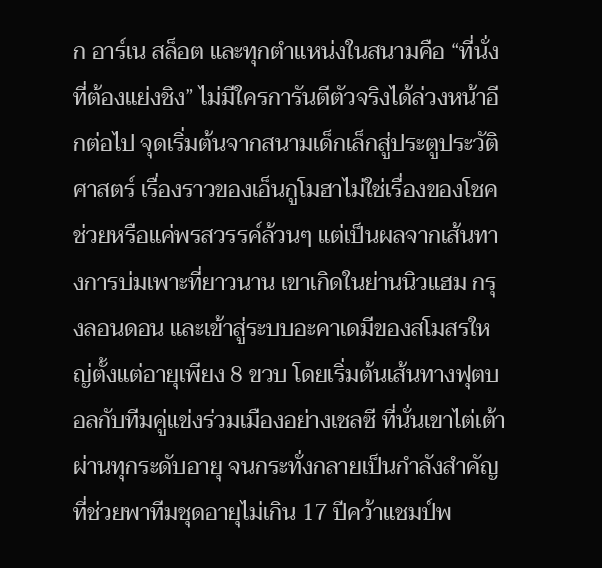ก อาร์เน สล็อต และทุกตำแหน่งในสนามคือ “ที่นั่งที่ต้องแย่งชิง” ไม่มีใครการันตีตัวจริงได้ล่วงหน้าอีกต่อไป จุดเริ่มต้นจากสนามเด็กเล็กสู่ประตูประวัติศาสตร์ เรื่องราวของเอ็นกูโมฮาไม่ใช่เรื่องของโชคช่วยหรือแค่พรสวรรค์ล้วนๆ แต่เป็นผลจากเส้นทางการบ่มเพาะที่ยาวนาน เขาเกิดในย่านนิวแฮม กรุงลอนดอน และเข้าสู่ระบบอะคาเดมีของสโมสรใหญ่ตั้งแต่อายุเพียง 8 ขวบ โดยเริ่มต้นเส้นทางฟุตบอลกับทีมคู่แข่งร่วมเมืองอย่างเชลซี ที่นั่นเขาไต่เต้าผ่านทุกระดับอายุ จนกระทั่งกลายเป็นกำลังสำคัญที่ช่วยพาทีมชุดอายุไม่เกิน 17 ปีคว้าแชมป์พ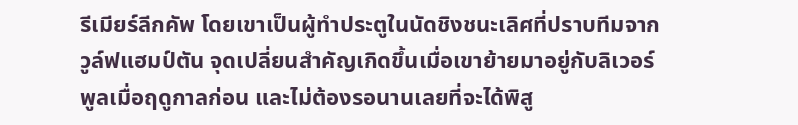รีเมียร์ลีกคัพ โดยเขาเป็นผู้ทำประตูในนัดชิงชนะเลิศที่ปราบทีมจากวูล์ฟแฮมป์ตัน จุดเปลี่ยนสำคัญเกิดขึ้นเมื่อเขาย้ายมาอยู่กับลิเวอร์พูลเมื่อฤดูกาลก่อน และไม่ต้องรอนานเลยที่จะได้พิสู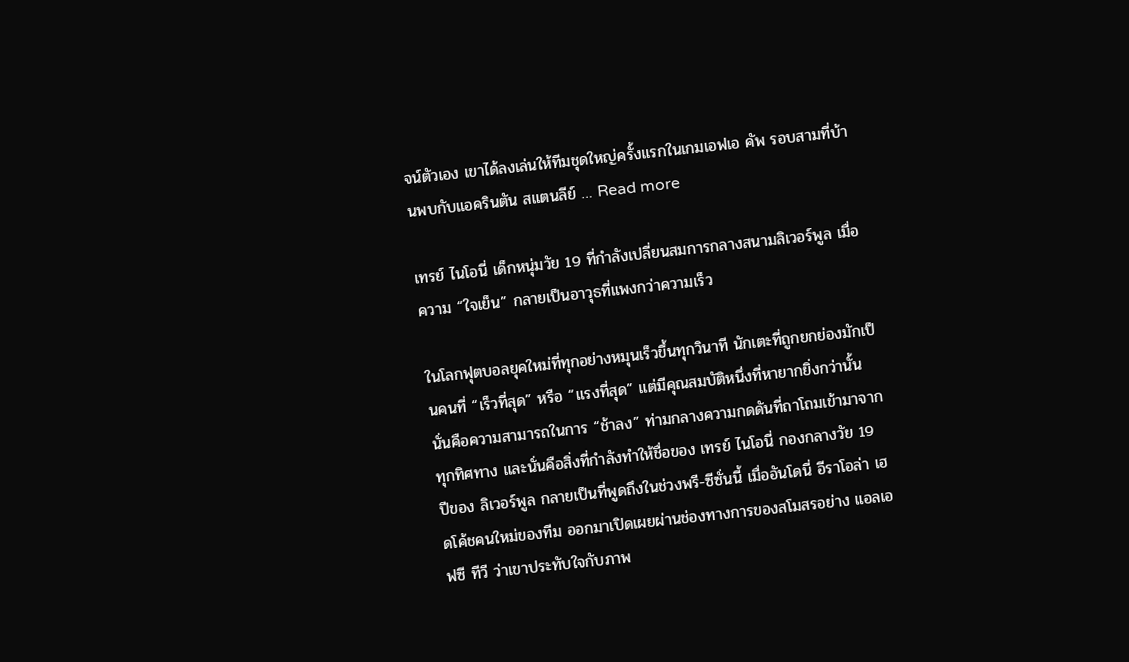จน์ตัวเอง เขาได้ลงเล่นให้ทีมชุดใหญ่ครั้งแรกในเกมเอฟเอ คัพ รอบสามที่บ้านพบกับแอครินตัน สแตนลีย์ … Read more

เทรย์ ไนโอนี่ เด็กหนุ่มวัย 19 ที่กำลังเปลี่ยนสมการกลางสนามลิเวอร์พูล เมื่อความ “ใจเย็น” กลายเป็นอาวุธที่แพงกว่าความเร็ว

ในโลกฟุตบอลยุคใหม่ที่ทุกอย่างหมุนเร็วขึ้นทุกวินาที นักเตะที่ถูกยกย่องมักเป็นคนที่ “เร็วที่สุด” หรือ “แรงที่สุด” แต่มีคุณสมบัติหนึ่งที่หายากยิ่งกว่านั้น นั่นคือความสามารถในการ “ช้าลง” ท่ามกลางความกดดันที่ถาโถมเข้ามาจากทุกทิศทาง และนั่นคือสิ่งที่กำลังทำให้ชื่อของ เทรย์ ไนโอนี่ กองกลางวัย 19 ปีของ ลิเวอร์พูล กลายเป็นที่พูดถึงในช่วงพรี-ซีซั่นนี้ เมื่ออันโดนี่ อีราโอล่า เฮดโค้ชคนใหม่ของทีม ออกมาเปิดเผยผ่านช่องทางการของสโมสรอย่าง แอลเอฟซี ทีวี ว่าเขาประทับใจกับภาพ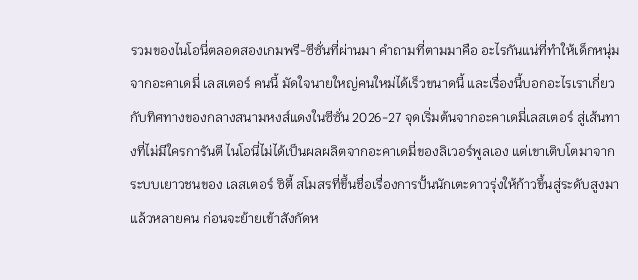รวมของไนโอนี่ตลอดสองเกมพรี-ซีซั่นที่ผ่านมา คำถามที่ตามมาคือ อะไรกันแน่ที่ทำให้เด็กหนุ่มจากอะคาเดมี่ เลสเตอร์ คนนี้ มัดใจนายใหญ่คนใหม่ได้เร็วขนาดนี้ และเรื่องนี้บอกอะไรเราเกี่ยวกับทิศทางของกลางสนามหงส์แดงในซีซั่น 2026-27 จุดเริ่มต้นจากอะคาเดมี่เลสเตอร์ สู่เส้นทางที่ไม่มีใครการันตี ไนโอนี่ไม่ได้เป็นผลผลิตจากอะคาเดมี่ของลิเวอร์พูลเอง แต่เขาเติบโตมาจากระบบเยาวชนของ เลสเตอร์ ซิตี้ สโมสรที่ขึ้นชื่อเรื่องการปั้นนักเตะดาวรุ่งให้ก้าวขึ้นสู่ระดับสูงมาแล้วหลายคน ก่อนจะย้ายเข้าสังกัดห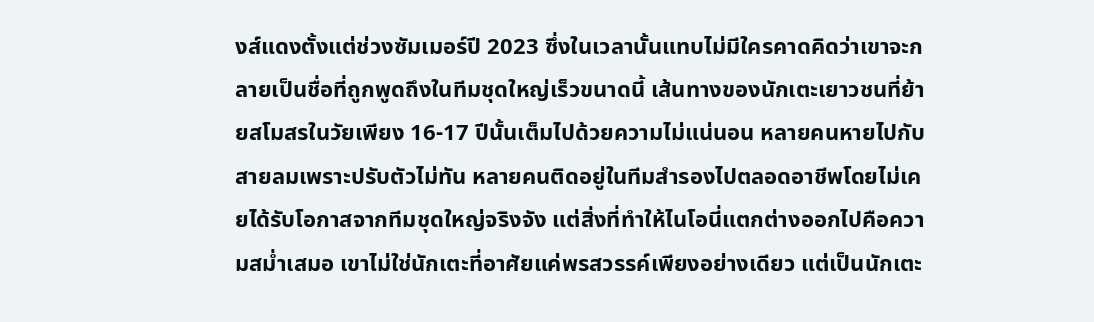งส์แดงตั้งแต่ช่วงซัมเมอร์ปี 2023 ซึ่งในเวลานั้นแทบไม่มีใครคาดคิดว่าเขาจะกลายเป็นชื่อที่ถูกพูดถึงในทีมชุดใหญ่เร็วขนาดนี้ เส้นทางของนักเตะเยาวชนที่ย้ายสโมสรในวัยเพียง 16-17 ปีนั้นเต็มไปด้วยความไม่แน่นอน หลายคนหายไปกับสายลมเพราะปรับตัวไม่ทัน หลายคนติดอยู่ในทีมสำรองไปตลอดอาชีพโดยไม่เคยได้รับโอกาสจากทีมชุดใหญ่จริงจัง แต่สิ่งที่ทำให้ไนโอนี่แตกต่างออกไปคือความสม่ำเสมอ เขาไม่ใช่นักเตะที่อาศัยแค่พรสวรรค์เพียงอย่างเดียว แต่เป็นนักเตะ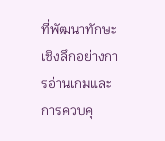ที่พัฒนาทักษะเชิงลึกอย่างการอ่านเกมและการควบคุ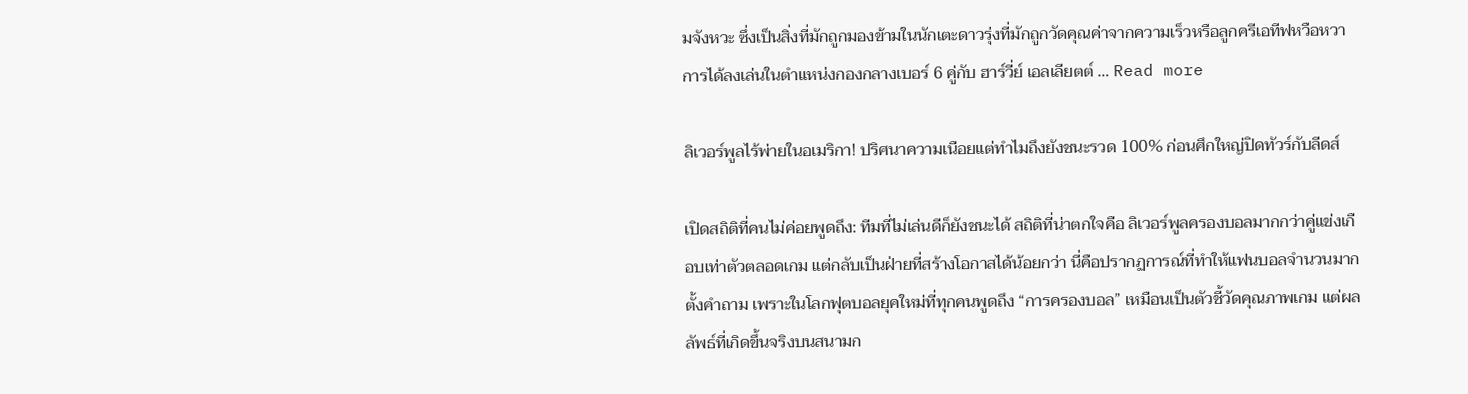มจังหวะ ซึ่งเป็นสิ่งที่มักถูกมองข้ามในนักเตะดาวรุ่งที่มักถูกวัดคุณค่าจากความเร็วหรือลูกครีเอทีฟหวือหวา การได้ลงเล่นในตำแหน่งกองกลางเบอร์ 6 คู่กับ ฮาร์วี่ย์ เอลเลียตต์ … Read more

ลิเวอร์พูลไร้พ่ายในอเมริกา! ปริศนาความเนือยแต่ทำไมถึงยังชนะรวด 100% ก่อนศึกใหญ่ปิดทัวร์กับลีดส์

เปิดสถิติที่คนไม่ค่อยพูดถึง: ทีมที่ไม่เล่นดีก็ยังชนะได้ สถิติที่น่าตกใจคือ ลิเวอร์พูลครองบอลมากกว่าคู่แข่งเกือบเท่าตัวตลอดเกม แต่กลับเป็นฝ่ายที่สร้างโอกาสได้น้อยกว่า นี่คือปรากฏการณ์ที่ทำให้แฟนบอลจำนวนมากตั้งคำถาม เพราะในโลกฟุตบอลยุคใหม่ที่ทุกคนพูดถึง “การครองบอล” เหมือนเป็นตัวชี้วัดคุณภาพเกม แต่ผลลัพธ์ที่เกิดขึ้นจริงบนสนามก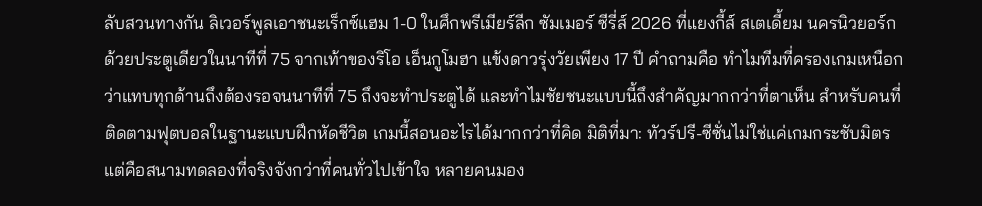ลับสวนทางกัน ลิเวอร์พูลเอาชนะเร็กซ์แฮม 1-0 ในศึกพรีเมียร์ลีก ซัมเมอร์ ซีรี่ส์ 2026 ที่แยงกี้ส์ สเตเดี้ยม นครนิวยอร์ก ด้วยประตูเดียวในนาทีที่ 75 จากเท้าของริโอ เอ็นกูโมฮา แข้งดาวรุ่งวัยเพียง 17 ปี คำถามคือ ทำไมทีมที่ครองเกมเหนือกว่าแทบทุกด้านถึงต้องรอจนนาทีที่ 75 ถึงจะทำประตูได้ และทำไมชัยชนะแบบนี้ถึงสำคัญมากกว่าที่ตาเห็น สำหรับคนที่ติดตามฟุตบอลในฐานะแบบฝึกหัดชีวิต เกมนี้สอนอะไรได้มากกว่าที่คิด มิติที่มา: ทัวร์ปรี-ซีซั่นไม่ใช่แค่เกมกระชับมิตร แต่คือสนามทดลองที่จริงจังกว่าที่คนทั่วไปเข้าใจ หลายคนมอง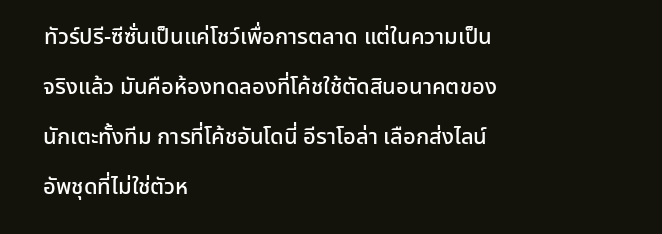ทัวร์ปรี-ซีซั่นเป็นแค่โชว์เพื่อการตลาด แต่ในความเป็นจริงแล้ว มันคือห้องทดลองที่โค้ชใช้ตัดสินอนาคตของนักเตะทั้งทีม การที่โค้ชอันโดนี่ อีราโอล่า เลือกส่งไลน์อัพชุดที่ไม่ใช่ตัวห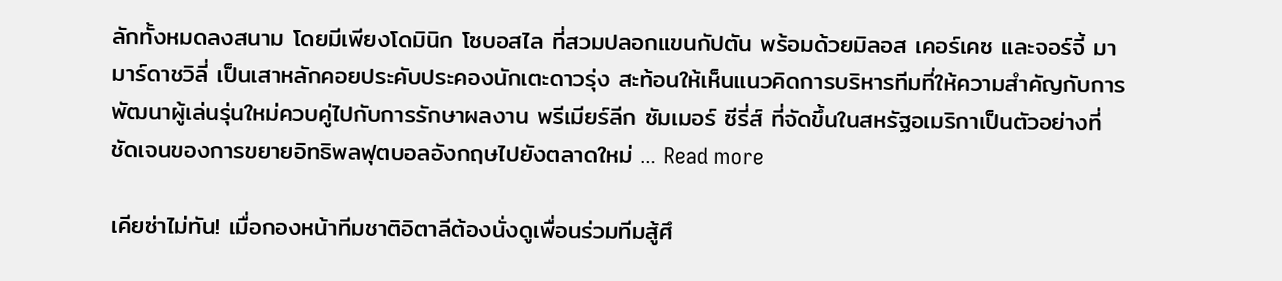ลักทั้งหมดลงสนาม โดยมีเพียงโดมินิก โซบอสไล ที่สวมปลอกแขนกัปตัน พร้อมด้วยมิลอส เคอร์เคซ และจอร์จี้ มามาร์ดาชวิลี่ เป็นเสาหลักคอยประคับประคองนักเตะดาวรุ่ง สะท้อนให้เห็นแนวคิดการบริหารทีมที่ให้ความสำคัญกับการพัฒนาผู้เล่นรุ่นใหม่ควบคู่ไปกับการรักษาผลงาน พรีเมียร์ลีก ซัมเมอร์ ซีรี่ส์ ที่จัดขึ้นในสหรัฐอเมริกาเป็นตัวอย่างที่ชัดเจนของการขยายอิทธิพลฟุตบอลอังกฤษไปยังตลาดใหม่ … Read more

เคียซ่าไม่ทัน! เมื่อกองหน้าทีมชาติอิตาลีต้องนั่งดูเพื่อนร่วมทีมสู้ศึ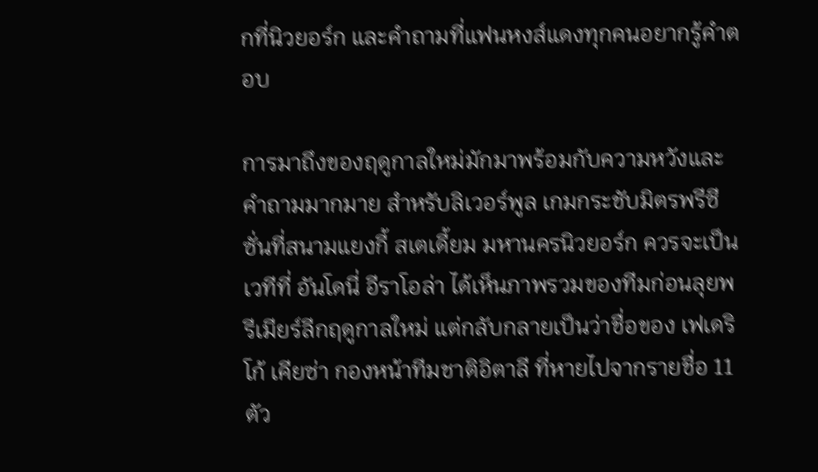กที่นิวยอร์ก และคำถามที่แฟนหงส์แดงทุกคนอยากรู้คำตอบ

การมาถึงของฤดูกาลใหม่มักมาพร้อมกับความหวังและคำถามมากมาย สำหรับลิเวอร์พูล เกมกระชับมิตรพรีซีซั่นที่สนามแยงกี้ สเตเดี้ยม มหานครนิวยอร์ก ควรจะเป็นเวทีที่ อันโดนี่ อีราโอล่า ได้เห็นภาพรวมของทีมก่อนลุยพรีเมียร์ลีกฤดูกาลใหม่ แต่กลับกลายเป็นว่าชื่อของ เฟเดริโก้ เคียซ่า กองหน้าทีมชาติอิตาลี ที่หายไปจากรายชื่อ 11 ตัว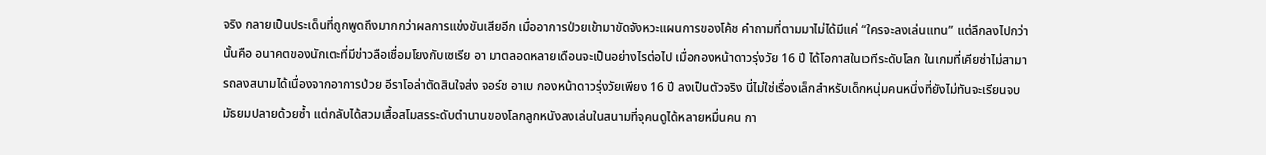จริง กลายเป็นประเด็นที่ถูกพูดถึงมากกว่าผลการแข่งขันเสียอีก เมื่ออาการป่วยเข้ามาขัดจังหวะแผนการของโค้ช คำถามที่ตามมาไม่ได้มีแค่ “ใครจะลงเล่นแทน” แต่ลึกลงไปกว่านั้นคือ อนาคตของนักเตะที่มีข่าวลือเชื่อมโยงกับเซเรีย อา มาตลอดหลายเดือนจะเป็นอย่างไรต่อไป เมื่อกองหน้าดาวรุ่งวัย 16 ปี ได้โอกาสในเวทีระดับโลก ในเกมที่เคียซ่าไม่สามารถลงสนามได้เนื่องจากอาการป่วย อีราโอล่าตัดสินใจส่ง จอร์ช อาเบ กองหน้าดาวรุ่งวัยเพียง 16 ปี ลงเป็นตัวจริง นี่ไม่ใช่เรื่องเล็กสำหรับเด็กหนุ่มคนหนึ่งที่ยังไม่ทันจะเรียนจบมัธยมปลายด้วยซ้ำ แต่กลับได้สวมเสื้อสโมสรระดับตำนานของโลกลูกหนังลงเล่นในสนามที่จุคนดูได้หลายหมื่นคน กา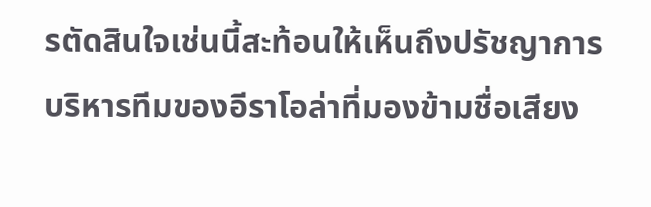รตัดสินใจเช่นนี้สะท้อนให้เห็นถึงปรัชญาการบริหารทีมของอีราโอล่าที่มองข้ามชื่อเสียง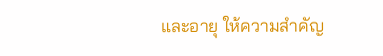และอายุ ให้ความสำคัญ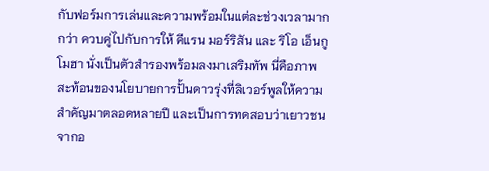กับฟอร์มการเล่นและความพร้อมในแต่ละช่วงเวลามากกว่า ควบคู่ไปกับการให้ คีแรน มอร์ริสัน และ ริโอ เอ็นกูโมฮา นั่งเป็นตัวสำรองพร้อมลงมาเสริมทัพ นี่คือภาพสะท้อนของนโยบายการปั้นดาวรุ่งที่ลิเวอร์พูลให้ความสำคัญมาตลอดหลายปี และเป็นการทดสอบว่าเยาวชนจากอ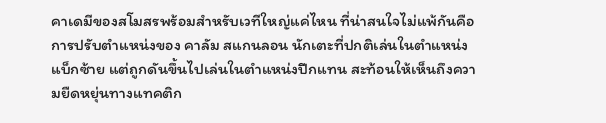คาเดมีของสโมสรพร้อมสำหรับเวทีใหญ่แค่ไหน ที่น่าสนใจไม่แพ้กันคือการปรับตำแหน่งของ คาลัม สแกนลอน นักเตะที่ปกติเล่นในตำแหน่งแบ็กซ้าย แต่ถูกดันขึ้นไปเล่นในตำแหน่งปีกแทน สะท้อนให้เห็นถึงความยืดหยุ่นทางแทคติก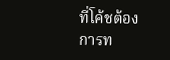ที่โค้ชต้องการท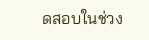ดสอบในช่วง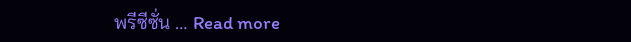พรีซีซั่น … Read more